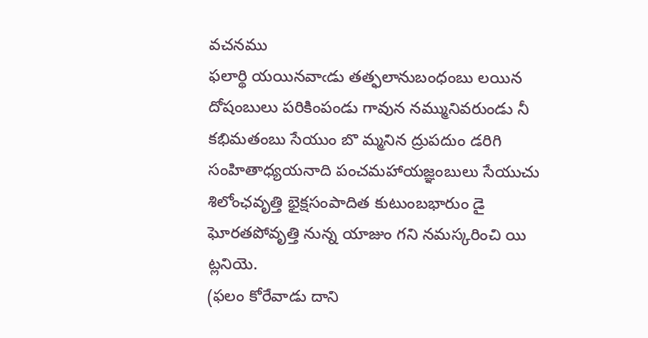వచనము
ఫలార్థి యయినవాఁడు తత్ఫలానుబంధంబు లయిన దోషంబులు పరికింపండు గావున నమ్మునివరుండు నీ కభిమతంబు సేయుం బొ మ్మనిన ద్రుపదుం డరిగి సంహితాధ్యయనాది పంచమహాయజ్ఞంబులు సేయుచు శిలోంఛవృత్తి భైక్షసంపాదిత కుటుంబభారుం డై ఘోరతపోవృత్తి నున్న యాజుం గని నమస్కరించి యి ట్లనియె.
(ఫలం కోరేవాడు దాని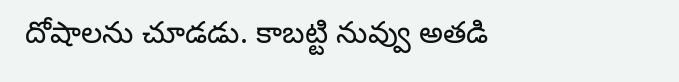దోషాలను చూడడు. కాబట్టి నువ్వు అతడి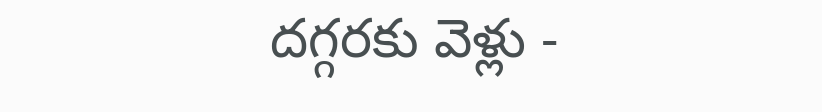దగ్గరకు వెళ్లు -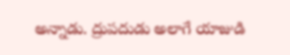అన్నాడు. ద్రుపదుడు అలాగే యాజుడి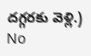దగ్గరకు వెళ్లి.)
No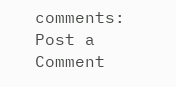comments:
Post a Comment